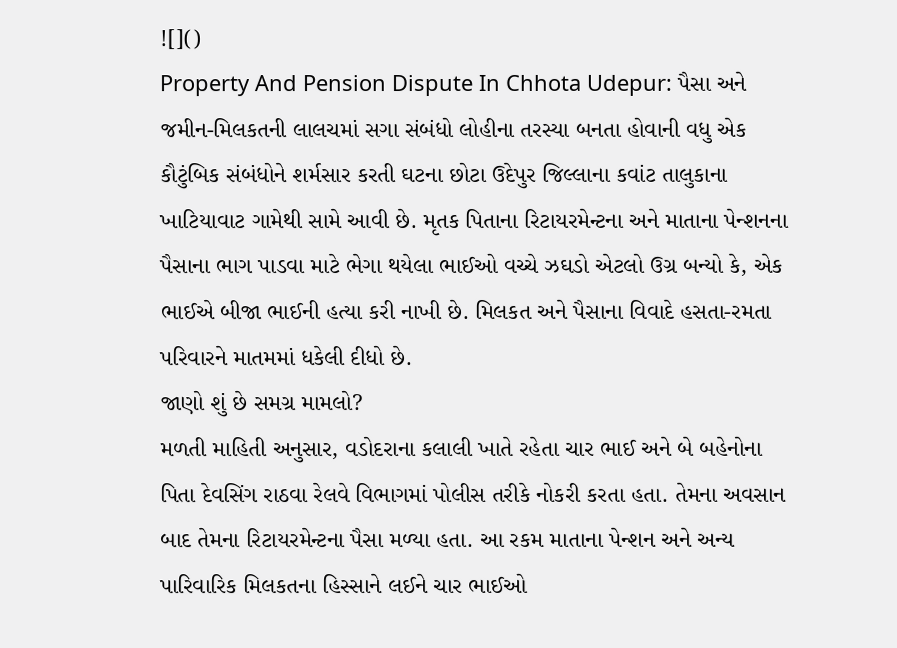![]()
Property And Pension Dispute In Chhota Udepur: પૈસા અને જમીન-મિલકતની લાલચમાં સગા સંબંધો લોહીના તરસ્યા બનતા હોવાની વધુ એક કૌટુંબિક સંબંધોને શર્મસાર કરતી ઘટના છોટા ઉદેપુર જિલ્લાના કવાંટ તાલુકાના ખાટિયાવાટ ગામેથી સામે આવી છે. મૃતક પિતાના રિટાયરમેન્ટના અને માતાના પેન્શનના પૈસાના ભાગ પાડવા માટે ભેગા થયેલા ભાઈઓ વચ્ચે ઝઘડો એટલો ઉગ્ર બન્યો કે, એક ભાઈએ બીજા ભાઈની હત્યા કરી નાખી છે. મિલકત અને પૈસાના વિવાદે હસતા-રમતા પરિવારને માતમમાં ધકેલી દીધો છે.
જાણો શું છે સમગ્ર મામલો?
મળતી માહિતી અનુસાર, વડોદરાના કલાલી ખાતે રહેતા ચાર ભાઈ અને બે બહેનોના પિતા દેવસિંગ રાઠવા રેલવે વિભાગમાં પોલીસ તરીકે નોકરી કરતા હતા. તેમના અવસાન બાદ તેમના રિટાયરમેન્ટના પૈસા મળ્યા હતા. આ રકમ માતાના પેન્શન અને અન્ય પારિવારિક મિલકતના હિસ્સાને લઈને ચાર ભાઈઓ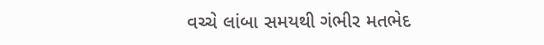વચ્ચે લાંબા સમયથી ગંભીર મતભેદ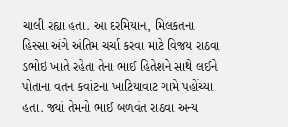ચાલી રહ્યા હતા. આ દરમિયાન, મિલકતના હિસ્સા અંગે અંતિમ ચર્ચા કરવા માટે વિજય રાઠવા ડભોઇ ખાતે રહેતા તેના ભાઈ હિતેશને સાથે લઈને પોતાના વતન કવાંટના ખાટિયાવાટ ગામે પહોંચ્યા હતા. જ્યાં તેમનો ભાઈ બળવંત રાઠવા અન્ય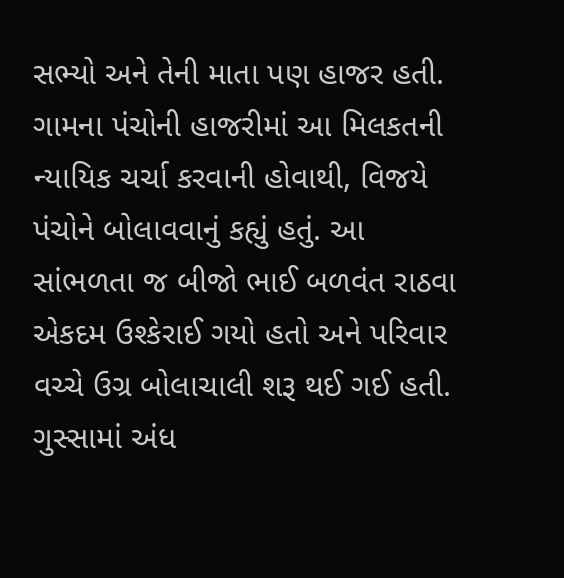સભ્યો અને તેની માતા પણ હાજર હતી.
ગામના પંચોની હાજરીમાં આ મિલકતની ન્યાયિક ચર્ચા કરવાની હોવાથી, વિજયે પંચોને બોલાવવાનું કહ્યું હતું. આ સાંભળતા જ બીજો ભાઈ બળવંત રાઠવા એકદમ ઉશ્કેરાઈ ગયો હતો અને પરિવાર વચ્ચે ઉગ્ર બોલાચાલી શરૂ થઈ ગઈ હતી. ગુસ્સામાં અંધ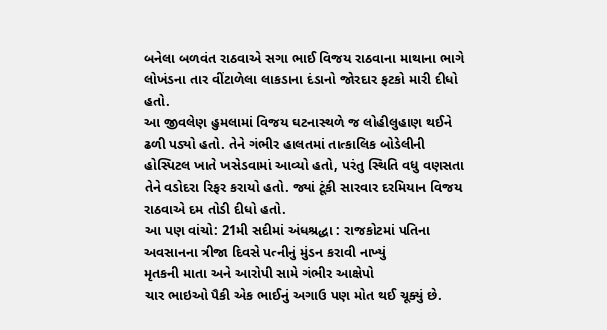બનેલા બળવંત રાઠવાએ સગા ભાઈ વિજય રાઠવાના માથાના ભાગે લોખંડના તાર વીંટાળેલા લાકડાના દંડાનો જોરદાર ફટકો મારી દીધો હતો.
આ જીવલેણ હુમલામાં વિજય ઘટનાસ્થળે જ લોહીલુહાણ થઈને ઢળી પડ્યો હતો. તેને ગંભીર હાલતમાં તાત્કાલિક બોડેલીની હોસ્પિટલ ખાતે ખસેડવામાં આવ્યો હતો, પરંતુ સ્થિતિ વધુ વણસતા તેને વડોદરા રિફર કરાયો હતો. જ્યાં ટૂંકી સારવાર દરમિયાન વિજય રાઠવાએ દમ તોડી દીધો હતો.
આ પણ વાંચો: 21મી સદીમાં અંધશ્રદ્ધા : રાજકોટમાં પતિના અવસાનના ત્રીજા દિવસે પત્નીનું મુંડન કરાવી નાખ્યું
મૃતકની માતા અને આરોપી સામે ગંભીર આક્ષેપો
ચાર ભાઇઓ પૈકી એક ભાઈનું અગાઉ પણ મોત થઈ ચૂક્યું છે.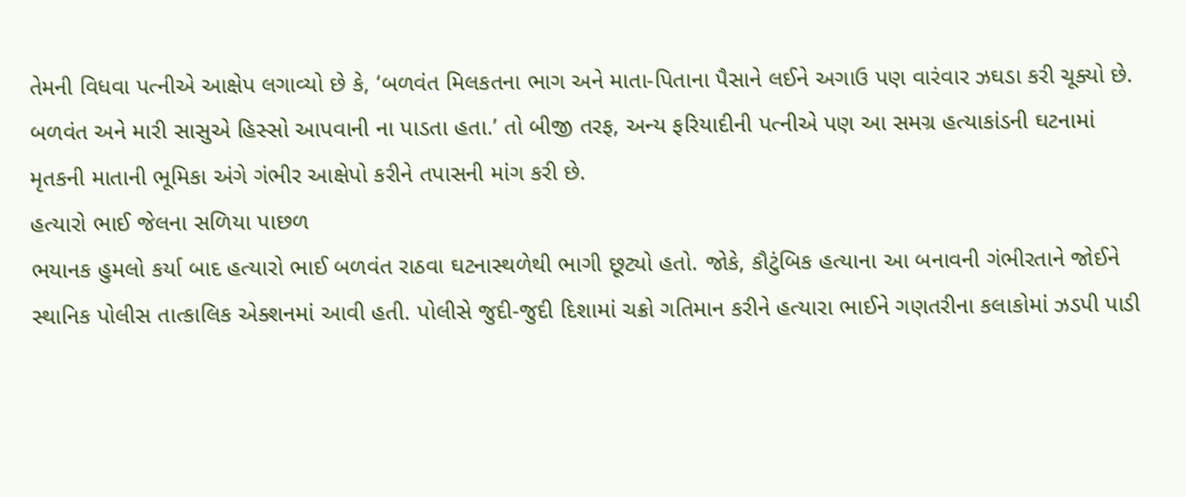તેમની વિધવા પત્નીએ આક્ષેપ લગાવ્યો છે કે, ‘બળવંત મિલકતના ભાગ અને માતા-પિતાના પૈસાને લઈને અગાઉ પણ વારંવાર ઝઘડા કરી ચૂક્યો છે. બળવંત અને મારી સાસુએ હિસ્સો આપવાની ના પાડતા હતા.’ તો બીજી તરફ, અન્ય ફરિયાદીની પત્નીએ પણ આ સમગ્ર હત્યાકાંડની ઘટનામાં મૃતકની માતાની ભૂમિકા અંગે ગંભીર આક્ષેપો કરીને તપાસની માંગ કરી છે.
હત્યારો ભાઈ જેલના સળિયા પાછળ
ભયાનક હુમલો કર્યા બાદ હત્યારો ભાઈ બળવંત રાઠવા ઘટનાસ્થળેથી ભાગી છૂટ્યો હતો. જોકે, કૌટુંબિક હત્યાના આ બનાવની ગંભીરતાને જોઈને સ્થાનિક પોલીસ તાત્કાલિક એક્શનમાં આવી હતી. પોલીસે જુદી-જુદી દિશામાં ચક્રો ગતિમાન કરીને હત્યારા ભાઈને ગણતરીના કલાકોમાં ઝડપી પાડી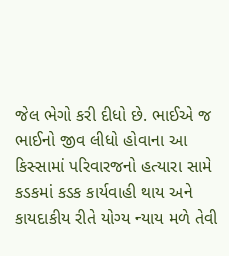જેલ ભેગો કરી દીધો છે. ભાઈએ જ ભાઈનો જીવ લીધો હોવાના આ કિસ્સામાં પરિવારજનો હત્યારા સામે કડકમાં કડક કાર્યવાહી થાય અને કાયદાકીય રીતે યોગ્ય ન્યાય મળે તેવી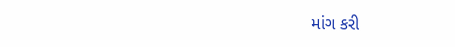માંગ કરી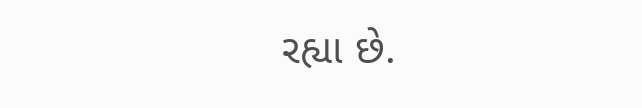રહ્યા છે.